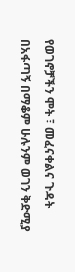የወገኖቻችን ሞት ፣ መፈናቀልና ጉዳት በአፋጣኝ በማቆም ሁሉንም ወገን ቅድሚያ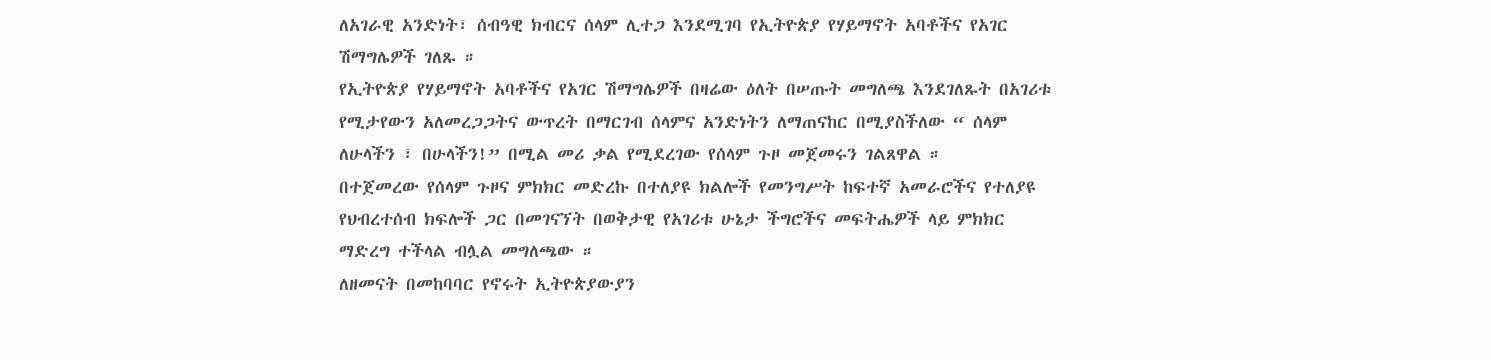ለአገራዊ አንድነት፣ ሰብዓዊ ክብርና ሰላም ሊተጋ እንደሚገባ የኢትዮጵያ የሃይማኖት አባቶችና የአገር ሽማግሌዎች ገለጹ ።
የኢትዮጵያ የሃይማኖት አባቶችና የአገር ሽማግሌዎች በዛሬው ዕለት በሠጡት መግለጫ እንደገለጹት በአገሪቱ የሚታየውን አለመረጋጋትና ውጥረት በማርገብ ሰላምና አንድነትን ለማጠናከር በሚያስችለው “ ሰላም ለሁላችን ፣ በሁላችን!” በሚል መሪ ቃል የሚደረገው የሰላም ጉዞ መጀመሩን ገልጸዋል ።
በተጀመረው የሰላም ጉዞና ምክክር መድረኩ በተለያዩ ክልሎች የመንግሥት ከፍተኛ አመራሮችና የተለያዩ የህብረተሰብ ክፍሎች ጋር በመገናኘት በወቅታዊ የአገሪቱ ሁኔታ ችግሮችና መፍትሔዎች ላይ ምክክር ማድረግ ተችላል ብሏል መግለጫው ።
ለዘመናት በመከባባር የኖሩት ኢትዮጵያውያን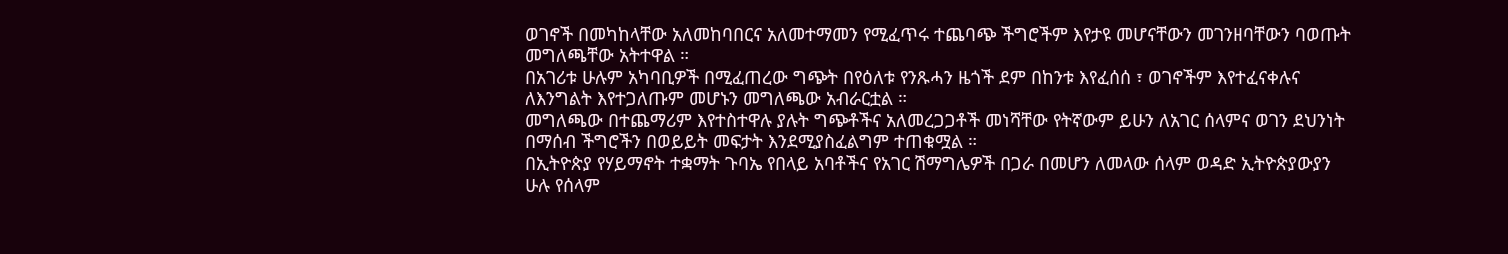ወገኖች በመካከላቸው አለመከባበርና አለመተማመን የሚፈጥሩ ተጨባጭ ችግሮችም እየታዩ መሆናቸውን መገንዘባቸውን ባወጡት መግለጫቸው አትተዋል ።
በአገሪቱ ሁሉም አካባቢዎች በሚፈጠረው ግጭት በየዕለቱ የንጹሓን ዜጎች ደም በከንቱ እየፈሰሰ ፣ ወገኖችም እየተፈናቀሉና ለእንግልት እየተጋለጡም መሆኑን መግለጫው አብራርቷል ።
መግለጫው በተጨማሪም እየተስተዋሉ ያሉት ግጭቶችና አለመረጋጋቶች መነሻቸው የትኛውም ይሁን ለአገር ሰላምና ወገን ደህንነት በማሰብ ችግሮችን በወይይት መፍታት እንደሚያስፈልግም ተጠቁሟል ።
በኢትዮጵያ የሃይማኖት ተቋማት ጉባኤ የበላይ አባቶችና የአገር ሽማግሌዎች በጋራ በመሆን ለመላው ሰላም ወዳድ ኢትዮጵያውያን ሁሉ የሰላም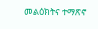መልዕክትና ተማጽኖ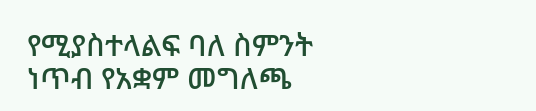የሚያስተላልፍ ባለ ስምንት ነጥብ የአቋም መግለጫ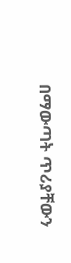በማውጣት ጥሪያቸውን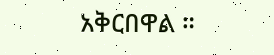አቅርበዋል ።